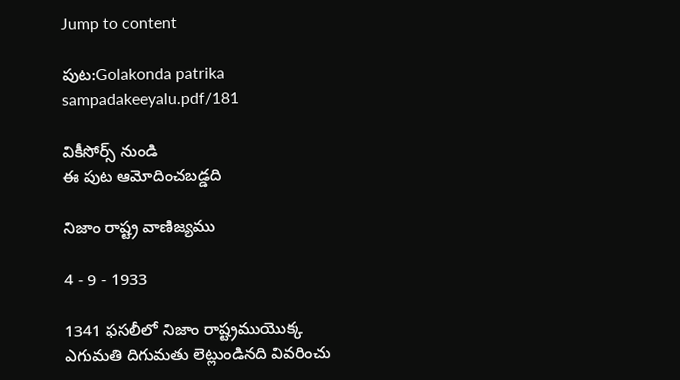Jump to content

పుట:Golakonda patrika sampadakeeyalu.pdf/181

వికీసోర్స్ నుండి
ఈ పుట ఆమోదించబడ్డది

నిజాం రాష్ట్ర వాణిజ్యము

4 - 9 - 1933

1341 ఫసలీలో నిజాం రాష్ట్రముయొక్క ఎగుమతి దిగుమతు లెట్లుండినది వివరించు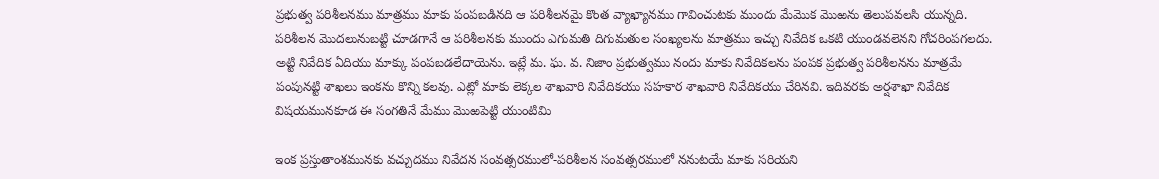ప్రభుత్వ పరిశీలనము మాత్రము మాకు పంపబడినది ఆ పరిశీలనమై కొంత వ్యాఖ్యానము గావించుటకు ముందు మేమొక మొఱను తెలుపవలసి యున్నది. పరిశీలన మొదలునుబట్టి చూడగానే ఆ పరిశీలనకు ముందు ఎగుమతి దిగుమతుల సంఖ్యలను మాత్రము ఇచ్చు నివేదిక ఒకటి యుండవలెనని గోచరింపగలదు. అట్టి నివేదిక ఏదియు మాక్కు పంపబడలేదాయెను. ఇట్లే మ. ఘ. వ. నిజాం ప్రభుత్వము నందు మాకు నివేదికలను పంపక ప్రభుత్వ పరిశీలనను మాత్రమే పంపునట్టి శాఖలు ఇంకను కొన్ని కలవు. ఎట్లో మాకు లెక్కల శాఖవారి నివేదికయు సహకార శాఖవారి నివేదికయు చేరినవి. ఇదివరకు అర్షశాఖా నివేదిక విషయమునకూడ ఈ సంగతినే మేము మొఱపెట్టి యుంటిమి

ఇంక ప్రస్తుతాంశమునకు వచ్చుదము నివేదన సంవత్సరములో-పరిశీలన సంవత్సరములో ననుటయే మాకు సరియని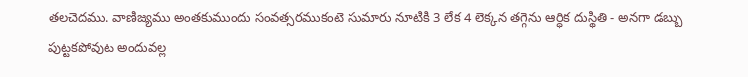తలచెదము. వాణిజ్యము అంతకుముందు సంవత్సరముకంటె సుమారు నూటికి 3 లేక 4 లెక్కన తగ్గెను ఆర్ధిక దుస్థితి - అనగా డబ్బు పుట్టకపోవుట అందువల్ల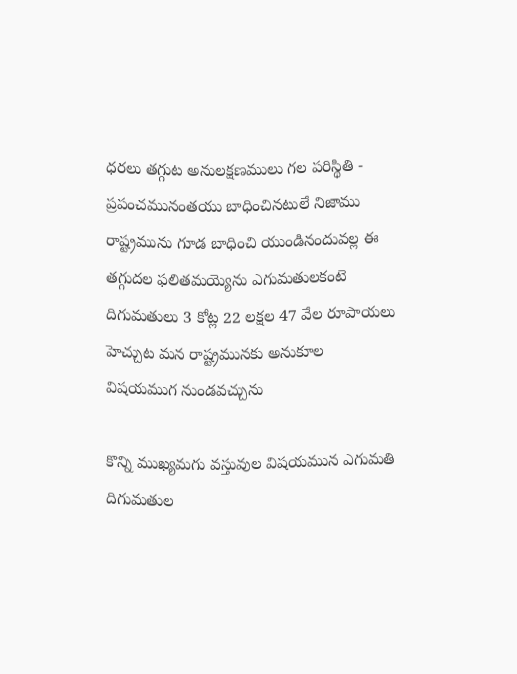ధరలు తగ్గుట అనులక్షణములు గల పరిస్థితి - ప్రపంచమునంతయు బాధించినటులే నిజాము రాష్ట్రమును గూడ బాధించి యుండినందువల్ల ఈ తగ్గుదల ఫలితమయ్యెను ఎగుమతులకంటె దిగుమతులు 3 కోట్ల 22 లక్షల 47 వేల రూపాయలు హెచ్చుట మన రాష్ట్రమునకు అనుకూల విషయముగ నుండవచ్చును

కొన్ని ముఖ్యమగు వస్తువుల విషయమున ఎగుమతి దిగుమతుల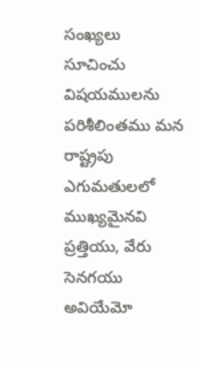సంఖ్యలు సూచించు విషయములను పరిశీలింతము మన రాష్ట్రపు ఎగుమతులలో ముఖ్యమైనవి ప్రత్తియు, వేరు సెనగయు అవియేమో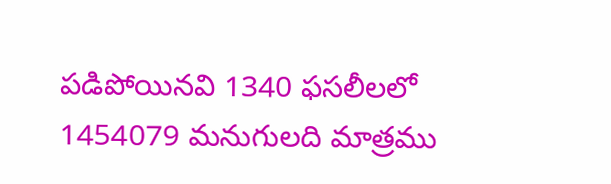పడిపోయినవి 1340 ఫసలీలలో 1454079 మనుగులది మాత్రము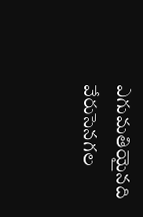ఎగుమతియైనది వేరుసెనగల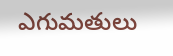ఎగుమతులు